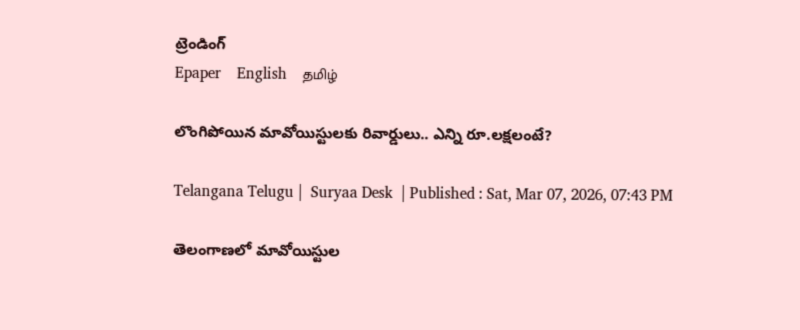ట్రెండింగ్
Epaper    English    தமிழ்

లొంగిపోయిన మావోయిస్టులకు రివార్డులు.. ఎన్ని రూ.లక్షలంటే?

Telangana Telugu |  Suryaa Desk  | Published : Sat, Mar 07, 2026, 07:43 PM

తెలంగాణలో మావోయిస్టుల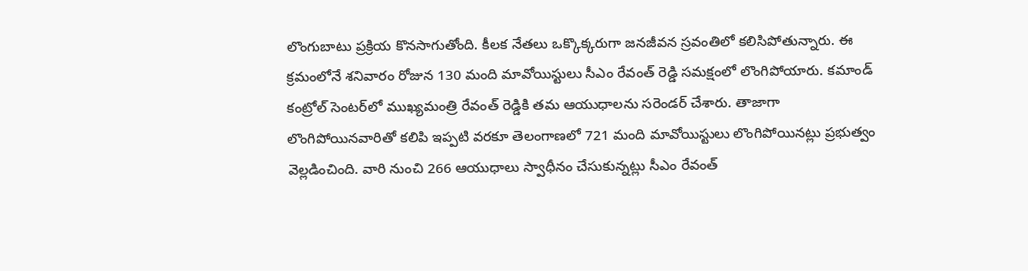లొంగుబాటు ప్రక్రియ కొనసాగుతోంది. కీలక నేతలు ఒక్కొక్కరుగా జనజీవన స్రవంతిలో కలిసిపోతున్నారు. ఈ క్రమంలోనే శనివారం రోజున 130 మంది మావోయిస్టులు సీఎం రేవంత్ రెడ్డి సమక్షంలో లొంగిపోయారు. కమాండ్ కంట్రోల్ సెంటర్‌లో ముఖ్యమంత్రి రేవంత్ రెడ్డికి తమ ఆయుధాలను సరెండర్ చేశారు. తాజాగా లొంగిపోయినవారితో కలిపి ఇప్పటి వరకూ తెలంగాణలో 721 మంది మావోయిస్టులు లొంగిపోయినట్లు ప్రభుత్వం వెల్లడించింది. వారి నుంచి 266 ఆయుధాలు స్వాధీనం చేసుకున్నట్లు సీఎం రేవంత్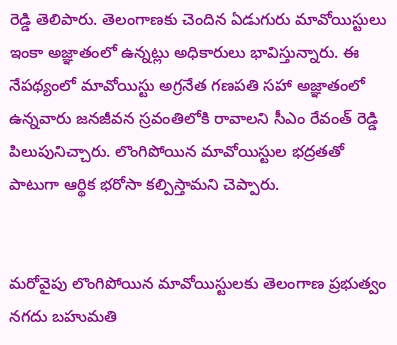రెడ్డి తెలిపారు. తెలంగాణకు చెందిన ఏడుగురు మావోయిస్టులు ఇంకా అజ్ఞాతంలో ఉన్నట్లు అధికారులు భావిస్తున్నారు. ఈ నేపథ్యంలో మావోయిస్టు అగ్రనేత గణపతి సహా అజ్ఞాతంలో ఉన్నవారు జనజీవన స్రవంతిలోకి రావాలని సీఎం రేవంత్ రెడ్డి పిలుపునిచ్చారు. లొంగిపోయిన మావోయిస్టుల భద్రతతో పాటుగా ఆర్థిక భరోసా కల్పిస్తామని చెప్పారు.


మరోవైపు లొంగిపోయిన మావోయిస్టులకు తెలంగాణ ప్రభుత్వం నగదు బహుమతి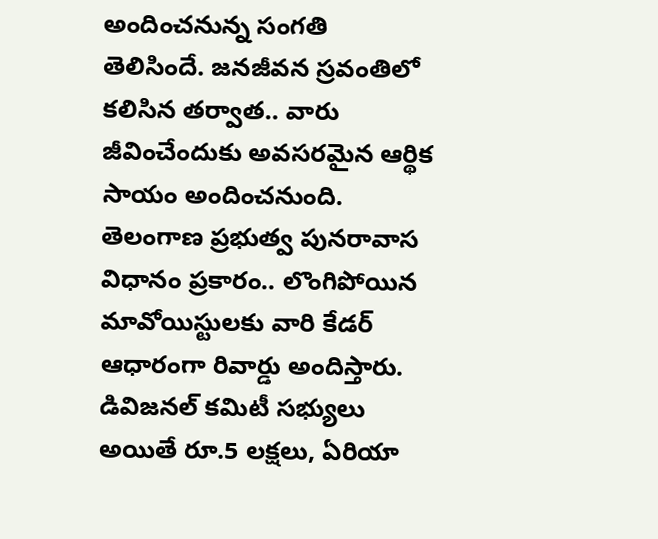అందించనున్న సంగతి తెలిసిందే. జనజీవన స్రవంతిలో కలిసిన తర్వాత.. వారు జీవించేందుకు అవసరమైన ఆర్థిక సాయం అందించనుంది. తెలంగాణ ప్రభుత్వ పునరావాస విధానం ప్రకారం.. లొంగిపోయిన మావోయిస్టులకు వారి కేడర్ ఆధారంగా రివార్డు అందిస్తారు. డివిజనల్ కమిటీ సభ్యులు అయితే రూ.5 లక్షలు, ఏరియా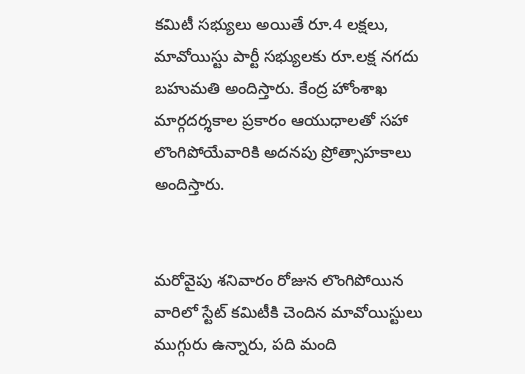కమిటీ సభ్యులు అయితే రూ.4 లక్షలు, మావోయిస్టు పార్టీ సభ్యులకు రూ.లక్ష నగదు బహుమతి అందిస్తారు. కేంద్ర హోంశాఖ మార్గదర్శకాల ప్రకారం ఆయుధాలతో సహా లొంగిపోయేవారికి అదనపు ప్రోత్సాహకాలు అందిస్తారు.


మరోవైపు శనివారం రోజున లొంగిపోయిన వారిలో స్టేట్ కమిటీకి చెందిన మావోయిస్టులు ముగ్గురు ఉన్నారు, పది మంది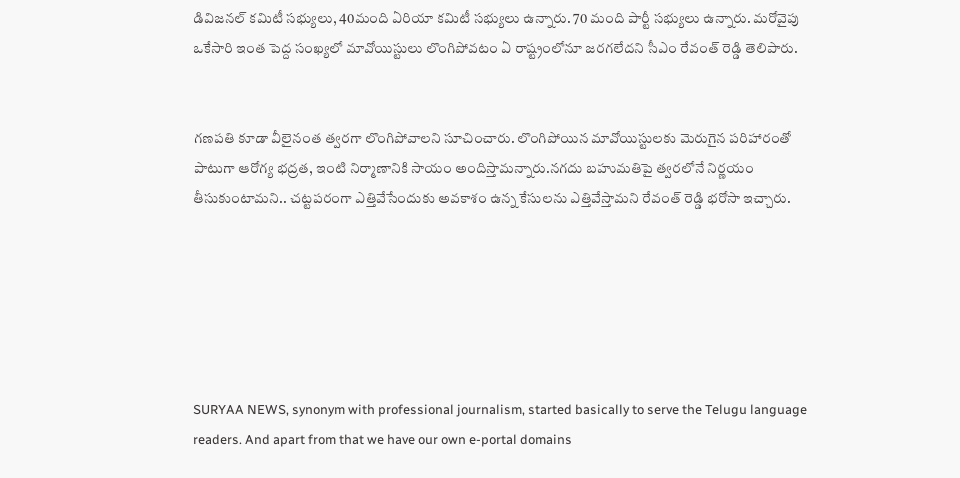డివిజనల్ కమిటీ సభ్యులు, 40మంది ఏరియా కమిటీ సభ్యులు ఉన్నారు. 70 మంది పార్టీ సభ్యులు ఉన్నారు. మరోవైపు ఒకేసారి ఇంత పెద్ద సంఖ్యలో మావోయిస్టులు లొంగిపోవటం ఏ రాష్ట్రంలోనూ జరగలేదని సీఎం రేవంత్ రెడ్డి తెలిపారు.


గణపతి కూడా వీలైనంత త్వరగా లొంగిపోవాలని సూచించారు. లొంగిపోయిన మావోయిస్టులకు మెరుగైన పరిహారంతో పాటుగా ఆరోగ్య భద్రత, ఇంటి నిర్మాణానికి సాయం అందిస్తామన్నారు.నగదు బహుమతిపై త్వరలోనే నిర్ణయం తీసుకుంటామని.. చట్టపరంగా ఎత్తివేసేందుకు అవకాశం ఉన్న కేసులను ఎత్తివేస్తామని రేవంత్ రెడ్డి భరోసా ఇచ్చారు.






SURYAA NEWS, synonym with professional journalism, started basically to serve the Telugu language readers. And apart from that we have our own e-portal domains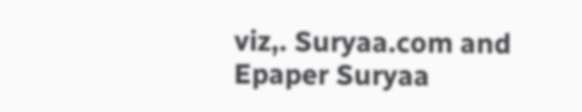viz,. Suryaa.com and Epaper Suryaa